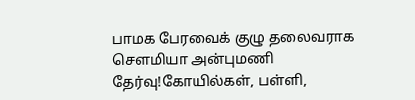பாமக பேரவைக் குழு தலைவராக செளமியா அன்புமணி தேர்வு!கோயில்கள், பள்ளி,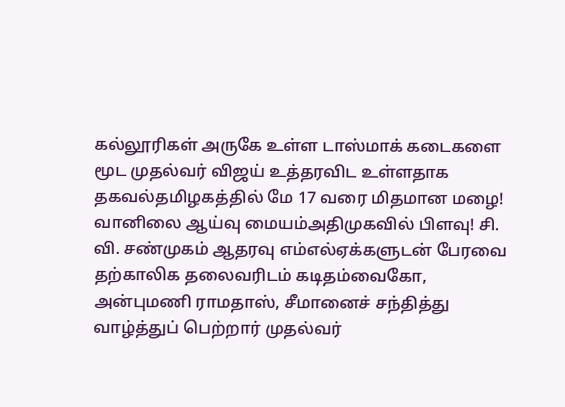கல்லூரிகள் அருகே உள்ள டாஸ்மாக் கடைகளை மூட முதல்வர் விஜய் உத்தரவிட உள்ளதாக தகவல்தமிழகத்தில் மே 17 வரை மிதமான மழை! வானிலை ஆய்வு மையம்அதிமுகவில் பிளவு! சி. வி. சண்முகம் ஆதரவு எம்எல்ஏக்களுடன் பேரவை தற்காலிக தலைவரிடம் கடிதம்வைகோ, அன்புமணி ராமதாஸ், சீமானைச் சந்தித்து வாழ்த்துப் பெற்றார் முதல்வர்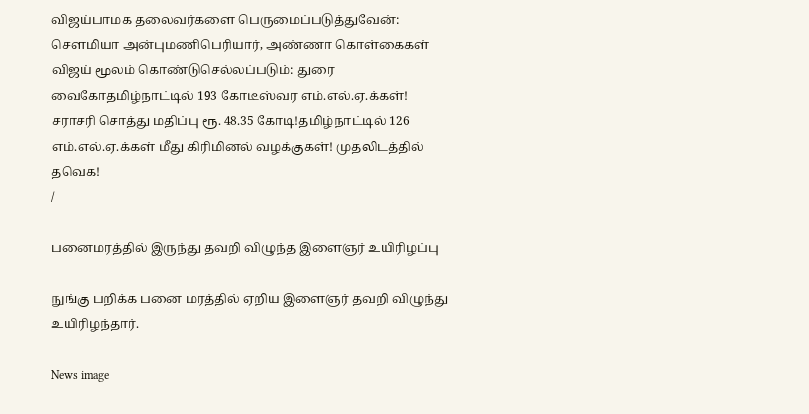விஜய்பாமக தலைவர்களை பெருமைப்படுத்துவேன்: செளமியா அன்புமணிபெரியார், அண்ணா கொள்கைகள் விஜய் மூலம் கொண்டுசெல்லப்படும்: துரை வைகோதமிழ்நாட்டில் 193 கோடீஸ்வர எம்.எல்.ஏ.க்கள்! சராசரி சொத்து மதிப்பு ரூ. 48.35 கோடி!தமிழ்நாட்டில் 126 எம்.எல்.ஏ.க்கள் மீது கிரிமினல் வழக்குகள்! முதலிடத்தில் தவெக!
/

பனைமரத்தில் இருந்து தவறி விழுந்த இளைஞர் உயிரிழப்பு

நுங்கு பறிக்க பனை மரத்தில் ஏறிய இளைஞர் தவறி விழுந்து உயிரிழந்தார்.

News image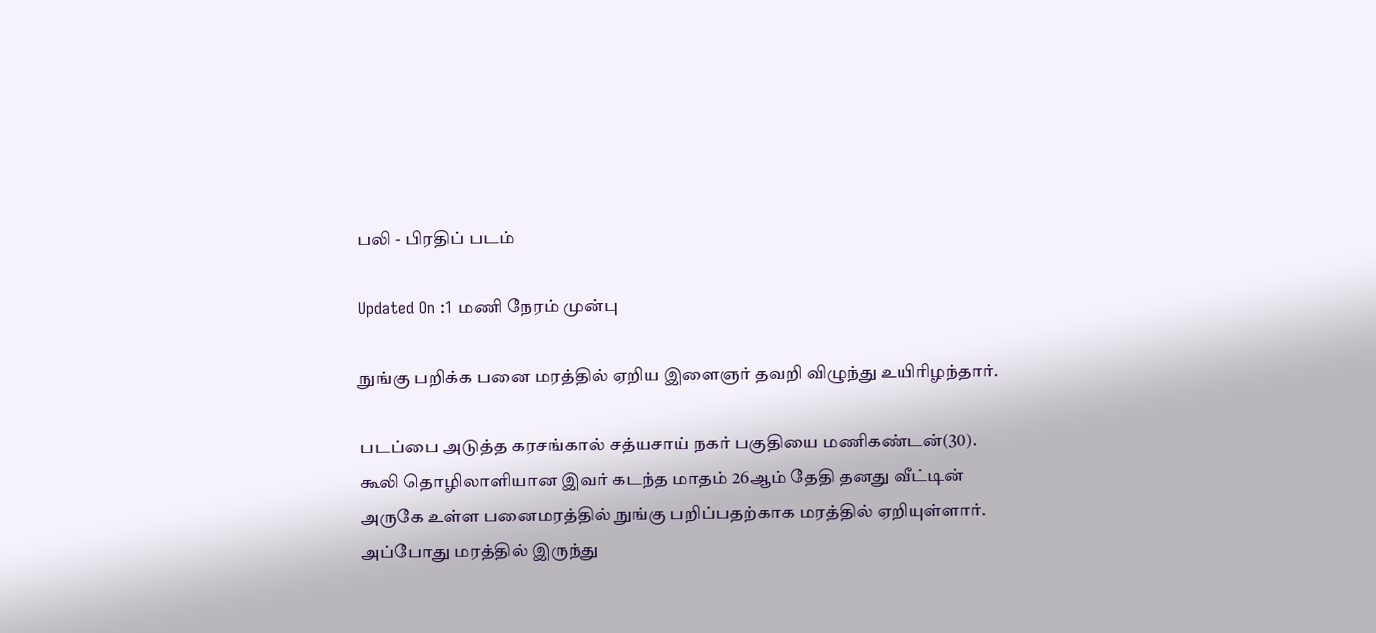பலி - பிரதிப் படம்

Updated On :1 மணி நேரம் முன்பு

நுங்கு பறிக்க பனை மரத்தில் ஏறிய இளைஞர் தவறி விழுந்து உயிரிழந்தார்.

படப்பை அடுத்த கரசங்கால் சத்யசாய் நகர் பகுதியை மணிகண்டன்(30). கூலி தொழிலாளியான இவர் கடந்த மாதம் 26ஆம் தேதி தனது வீட்டின் அருகே உள்ள பனைமரத்தில் நுங்கு பறிப்பதற்காக மரத்தில் ஏறியுள்ளார். அப்போது மரத்தில் இருந்து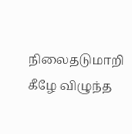நிலைதடுமாறி கீழே விழுந்த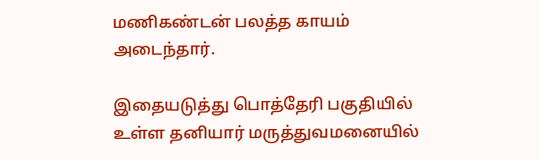மணிகண்டன் பலத்த காயம் அடைந்தார்.

இதையடுத்து பொத்தேரி பகுதியில் உள்ள தனியார் மருத்துவமனையில்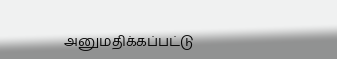அனுமதிக்கப்பட்டு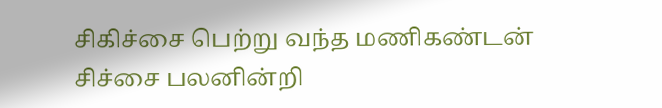சிகிச்சை பெற்று வந்த மணிகண்டன் சிச்சை பலனின்றி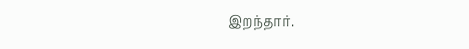இறந்தார்.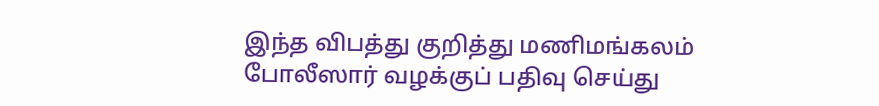இந்த விபத்து குறித்து மணிமங்கலம் போலீஸார் வழக்குப் பதிவு செய்து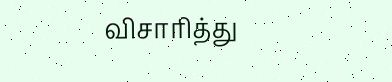விசாரித்து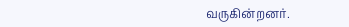வருகின்றனர்.